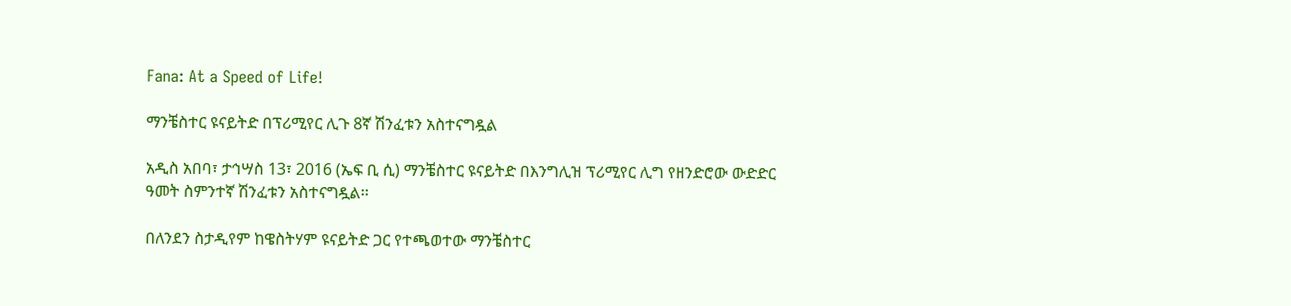Fana: At a Speed of Life!

ማንቼስተር ዩናይትድ በፕሪሚየር ሊጉ 8ኛ ሽንፈቱን አስተናግዷል

አዲስ አበባ፣ ታኅሣስ 13፣ 2016 (ኤፍ ቢ ሲ) ማንቼስተር ዩናይትድ በእንግሊዝ ፕሪሚየር ሊግ የዘንድሮው ውድድር ዓመት ስምንተኛ ሽንፈቱን አስተናግዷል፡፡

በለንደን ስታዲየም ከዌስትሃም ዩናይትድ ጋር የተጫወተው ማንቼስተር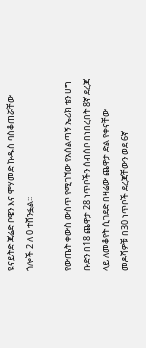ዩናይትድ ጃሬድ ቦዌን እና ሞሃመድ ኩዱስ ባስቆጠሯቸው ጎሎች 2 ለ 0 ተሸንፏል፡፡

የውጤት ቀውስ ውስጥ የሚገኘው የአሰልጣኝ ኤሪክ ቴን ሀግ ቡድን በ18 ጨዋታ 28 ነጥቦችን ሰብሰቦ በነበረበት 8ኛ ደረጃ ላይ ለመቆየት ሲገደድ በዛሬው ጨዋታ ድል የቀናቸው መዶሻዎቹ በ30 ነጥቦች ደረጃቸውን ወደ 6ኛ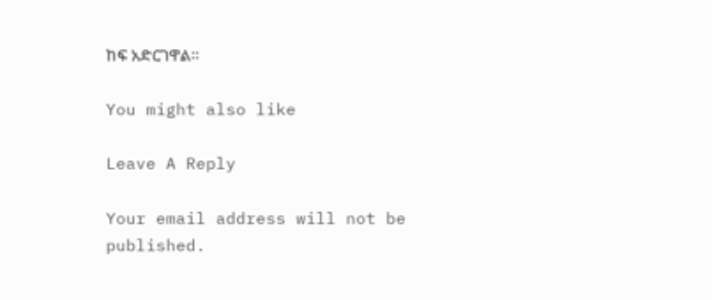ከፍ አድርገዋል፡፡

You might also like

Leave A Reply

Your email address will not be published.